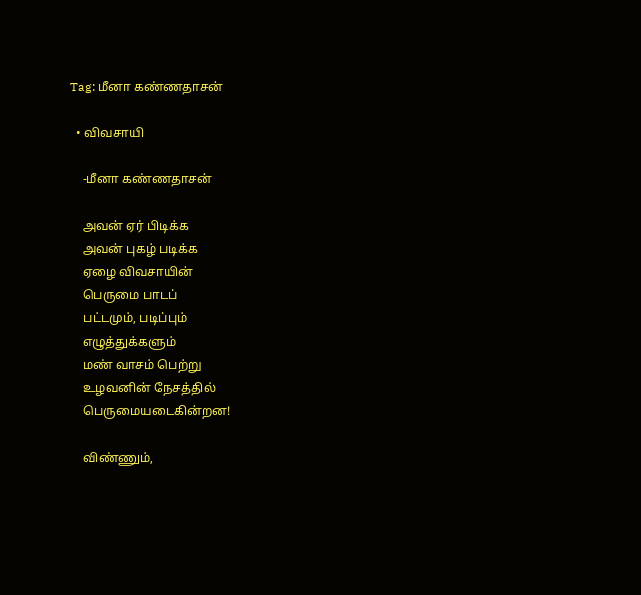Tag: மீனா கண்ணதாசன்

  • விவசாயி

    -மீனா கண்ணதாசன்

    அவன் ஏர் பிடிக்க
    அவன் புகழ் படிக்க
    ஏழை விவசாயின்
    பெருமை பாடப்
    பட்டமும், படிப்பும்
    எழுத்துக்களும்
    மண் வாசம் பெற்று
    உழவனின் நேசத்தில்
    பெருமையடைகின்றன!

    விண்ணும்,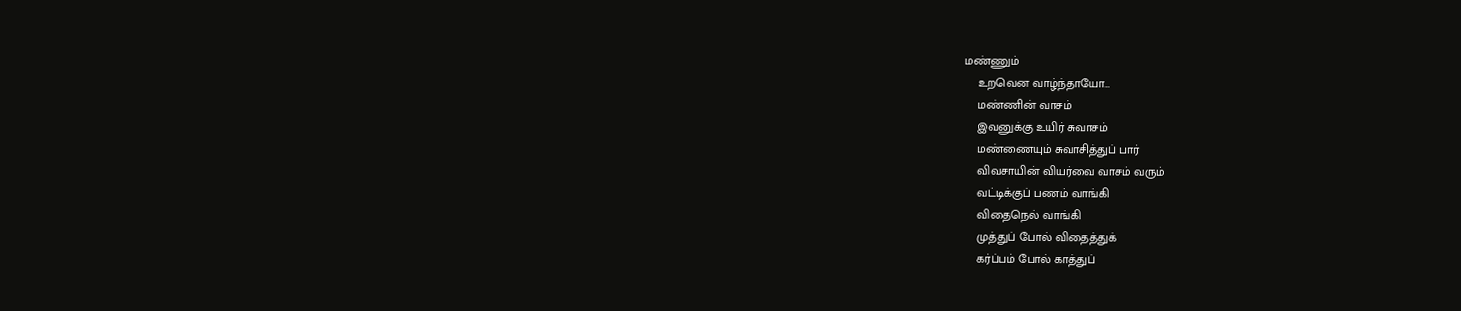மண்ணும்
    உறவென வாழ்ந்தாயோ…
    மண்ணின் வாசம்
    இவனுக்கு உயிர் சுவாசம்
    மண்ணையும் சுவாசித்துப் பார்
    விவசாயின் வியர்வை வாசம் வரும்
    வட்டிக்குப் பணம் வாங்கி
    விதைநெல் வாங்கி
    முத்துப் போல் விதைத்துக்
    கர்ப்பம் போல் காத்துப்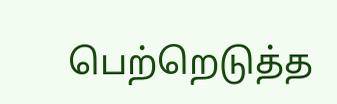பெற்றெடுத்த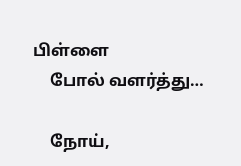பிள்ளை
    போல் வளர்த்து…

    நோய்,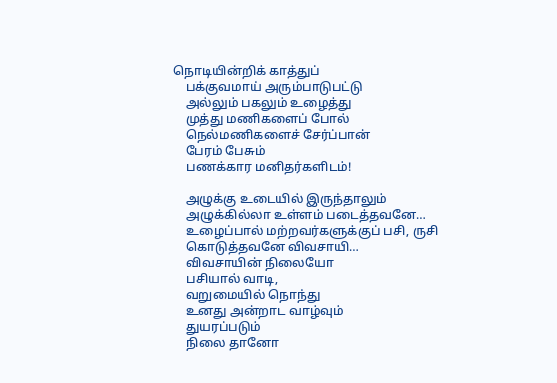நொடியின்றிக் காத்துப்
    பக்குவமாய் அரும்பாடுபட்டு
    அல்லும் பகலும் உழைத்து
    முத்து மணிகளைப் போல்
    நெல்மணிகளைச் சேர்ப்பான்
    பேரம் பேசும்
    பணக்கார மனிதர்களிடம்!

    அழுக்கு உடையில் இருந்தாலும்
    அழுக்கில்லா உள்ளம் படைத்தவனே…
    உழைப்பால் மற்றவர்களுக்குப் பசி, ருசி
    கொடுத்தவனே விவசாயி…
    விவசாயின் நிலையோ
    பசியால் வாடி,
    வறுமையில் நொந்து
    உனது அன்றாட வாழ்வும்
    துயரப்படும்
    நிலை தானோ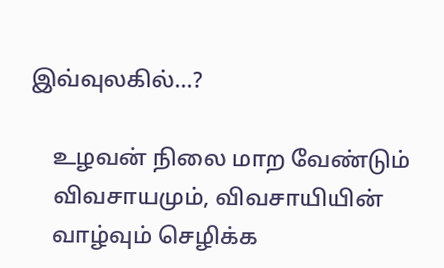இவ்வுலகில்…?

    உழவன் நிலை மாற வேண்டும்
    விவசாயமும், விவசாயியின்
    வாழ்வும் செழிக்க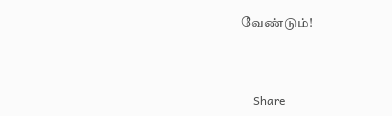வேண்டும்!



    Share